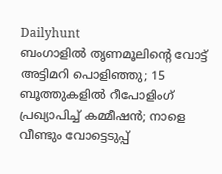Dailyhunt
ബംഗാളില്‍ തൃണമൂലിന്റെ വോട്ട് അട്ടിമറി പൊളിഞ്ഞു; 15 ബൂത്തുകളില്‍ റീപോളിംഗ് പ്രഖ്യാപിച്ച്‌ കമ്മീഷന്‍; നാളെ വീണ്ടും വോട്ടെടുപ്പ്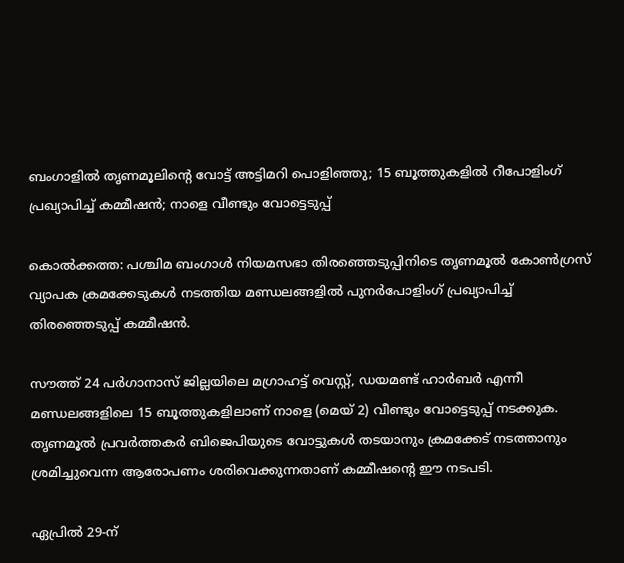ബംഗാളില്‍ തൃണമൂലിന്റെ വോട്ട് അട്ടിമറി പൊളിഞ്ഞു; 15 ബൂത്തുകളില്‍ റീപോളിംഗ് പ്രഖ്യാപിച്ച്‌ കമ്മീഷന്‍; നാളെ വീണ്ടും വോട്ടെടുപ്പ്

കൊല്‍ക്കത്ത: പശ്ചിമ ബംഗാള്‍ നിയമസഭാ തിരഞ്ഞെടുപ്പിനിടെ തൃണമൂല്‍ കോണ്‍ഗ്രസ് വ്യാപക ക്രമക്കേടുകള്‍ നടത്തിയ മണ്ഡലങ്ങളില്‍ പുനര്‍പോളിംഗ് പ്രഖ്യാപിച്ച്‌ തിരഞ്ഞെടുപ്പ് കമ്മീഷന്‍.

സൗത്ത് 24 പര്‍ഗാനാസ് ജില്ലയിലെ മഗ്രാഹട്ട് വെസ്റ്റ്, ഡയമണ്ട് ഹാര്‍ബര്‍ എന്നീ മണ്ഡലങ്ങളിലെ 15 ബൂത്തുകളിലാണ് നാളെ (മെയ് 2) വീണ്ടും വോട്ടെടുപ്പ് നടക്കുക. തൃണമൂല്‍ പ്രവര്‍ത്തകര്‍ ബിജെപിയുടെ വോട്ടുകള്‍ തടയാനും ക്രമക്കേട് നടത്താനും ശ്രമിച്ചുവെന്ന ആരോപണം ശരിവെക്കുന്നതാണ് കമ്മീഷന്റെ ഈ നടപടി.

ഏപ്രില്‍ 29-ന്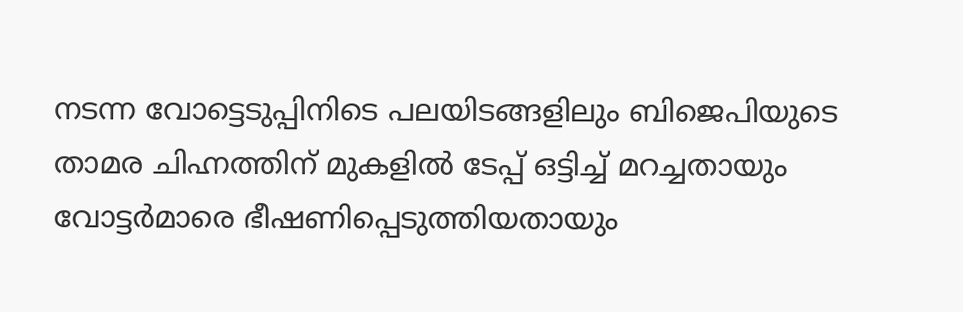നടന്ന വോട്ടെടുപ്പിനിടെ പലയിടങ്ങളിലും ബിജെപിയുടെ താമര ചിഹ്നത്തിന് മുകളില്‍ ടേപ്പ് ഒട്ടിച്ച്‌ മറച്ചതായും വോട്ടര്‍മാരെ ഭീഷണിപ്പെടുത്തിയതായും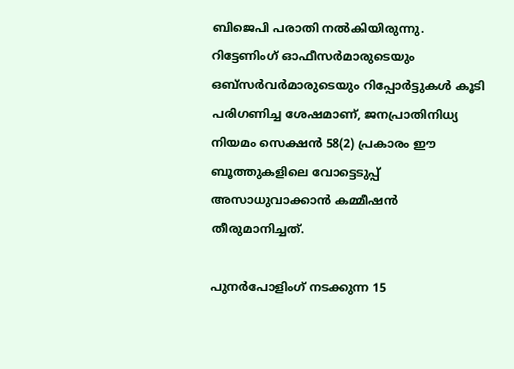ബിജെപി പരാതി നല്‍കിയിരുന്നു. റിട്ടേണിംഗ് ഓഫീസര്‍മാരുടെയും ഒബ്സര്‍വര്‍മാരുടെയും റിപ്പോര്‍ട്ടുകള്‍ കൂടി പരിഗണിച്ച ശേഷമാണ്, ജനപ്രാതിനിധ്യ നിയമം സെക്ഷന്‍ 58(2) പ്രകാരം ഈ ബൂത്തുകളിലെ വോട്ടെടുപ്പ് അസാധുവാക്കാന്‍ കമ്മീഷന്‍ തീരുമാനിച്ചത്.

പുനര്‍പോളിംഗ് നടക്കുന്ന 15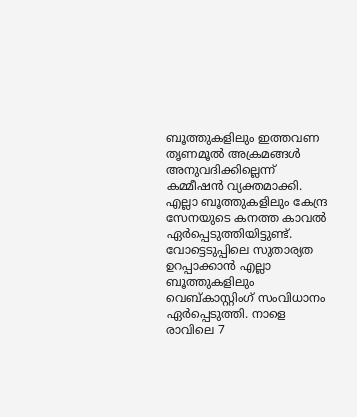ബൂത്തുകളിലും ഇത്തവണ തൃണമൂല്‍ അക്രമങ്ങള്‍ അനുവദിക്കില്ലെന്ന് കമ്മീഷന്‍ വ്യക്തമാക്കി. എല്ലാ ബൂത്തുകളിലും കേന്ദ്ര സേനയുടെ കനത്ത കാവല്‍ ഏര്‍പ്പെടുത്തിയിട്ടുണ്ട്. വോട്ടെടുപ്പിലെ സുതാര്യത ഉറപ്പാക്കാന്‍ എല്ലാ ബൂത്തുകളിലും വെബ്കാസ്റ്റിംഗ് സംവിധാനം ഏര്‍പ്പെടുത്തി. നാളെ രാവിലെ 7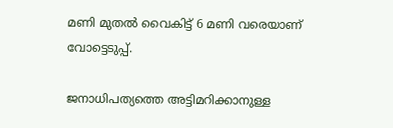മണി മുതല്‍ വൈകിട്ട് 6 മണി വരെയാണ് വോട്ടെടുപ്പ്.

ജനാധിപത്യത്തെ അട്ടിമറിക്കാനുള്ള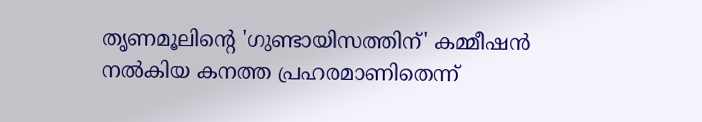തൃണമൂലിന്റെ 'ഗുണ്ടായിസത്തിന്' കമ്മീഷന്‍ നല്‍കിയ കനത്ത പ്രഹരമാണിതെന്ന്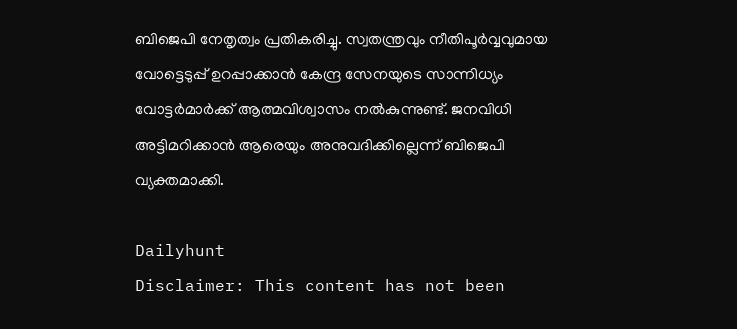ബിജെപി നേതൃത്വം പ്രതികരിച്ചു. സ്വതന്ത്രവും നീതിപൂര്‍വ്വവുമായ വോട്ടെടുപ്പ് ഉറപ്പാക്കാന്‍ കേന്ദ്ര സേനയുടെ സാന്നിധ്യം വോട്ടര്‍മാര്‍ക്ക് ആത്മവിശ്വാസം നല്‍കുന്നുണ്ട്. ജനവിധി അട്ടിമറിക്കാന്‍ ആരെയും അനുവദിക്കില്ലെന്ന് ബിജെപി വ്യക്തമാക്കി.

Dailyhunt
Disclaimer: This content has not been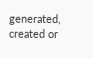generated, created or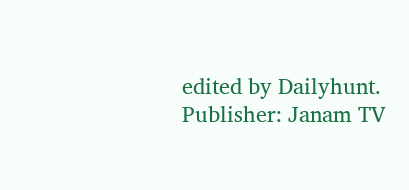edited by Dailyhunt. Publisher: Janam TV